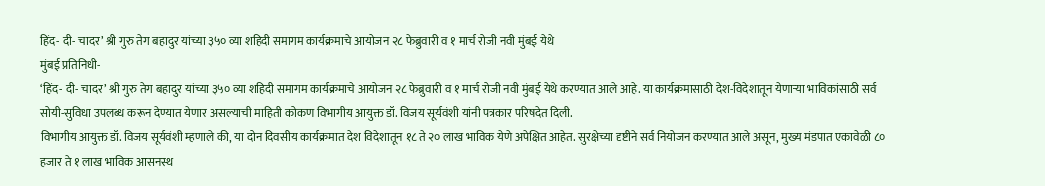हिंद- दी- चादर’ श्री गुरु तेग बहादुर यांच्या ३५० व्या शहिदी समागम कार्यक्रमाचे आयोजन २८ फेब्रुवारी व १ मार्च रोजी नवी मुंबई येथे
मुंबई प्रतिनिधी-
‘हिंद- दी- चादर’ श्री गुरु तेग बहादुर यांच्या ३५० व्या शहिदी समागम कार्यक्रमाचे आयोजन २८ फेब्रुवारी व १ मार्च रोजी नवी मुंबई येथे करण्यात आले आहे. या कार्यक्रमासाठी देश-विदेशातून येणाऱ्या भाविकांसाठी सर्व सोयी-सुविधा उपलब्ध करून देण्यात येणार असल्याची माहिती कोकण विभागीय आयुक्त डॉ. विजय सूर्यवंशी यांनी पत्रकार परिषदेत दिली.
विभागीय आयुक्त डॉ. विजय सूर्यवंशी म्हणाले की, या दोन दिवसीय कार्यक्रमात देश विदेशातून १८ ते २० लाख भाविक येणे अपेक्षित आहेत. सुरक्षेच्या दृष्टीने सर्व नियोजन करण्यात आले असून, मुख्य मंडपात एकावेळी ८० हजार ते १ लाख भाविक आसनस्थ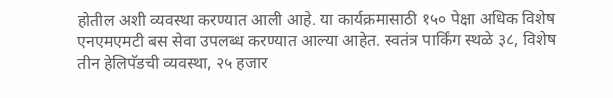होतील अशी व्यवस्था करण्यात आली आहे. या कार्यक्रमासाठी १५० पेक्षा अधिक विशेष एनएमएमटी बस सेवा उपलब्ध करण्यात आल्या आहेत. स्वतंत्र पार्किंग स्थळे ३८, विशेष तीन हेलिपॅडची व्यवस्था, २५ हजार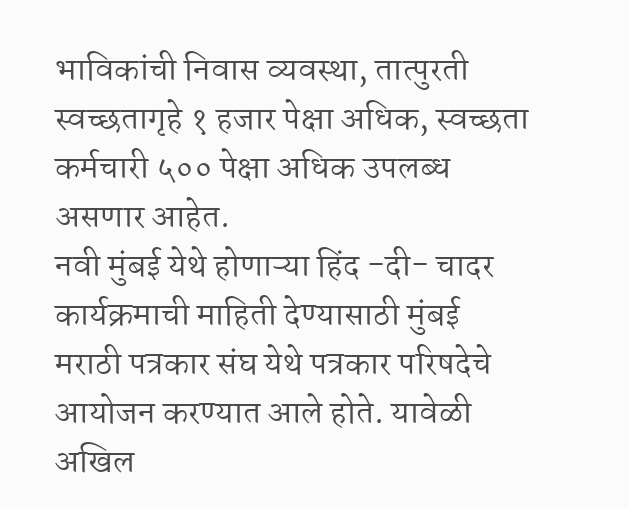भाविकांची निवास व्यवस्था, तात्पुरती स्वच्छतागृहे १ हजार पेक्षा अधिक, स्वच्छता कर्मचारी ५०० पेक्षा अधिक उपलब्ध असणार आहेत.
नवी मुंबई येथे होणाऱ्या हिंद -दी- चादर कार्यक्रमाची माहिती देण्यासाठी मुंबई मराठी पत्रकार संघ येथे पत्रकार परिषदेचे आयोजन करण्यात आले होते. यावेळी अखिल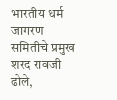भारतीय धर्म जागरण समितीचे प्रमुख शरद रावजी ढोले,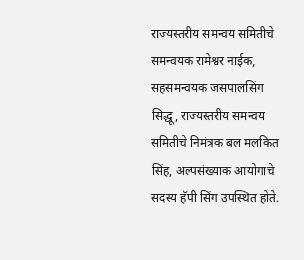राज्यस्तरीय समन्वय समितीचे समन्वयक रामेश्वर नाईक, सहसमन्वयक जसपालसिंग सिद्धू, राज्यस्तरीय समन्वय समितीचे निमंत्रक बल मलकित सिंह, अल्पसंख्याक आयोगाचे सदस्य हॅपी सिंग उपस्थित होते.